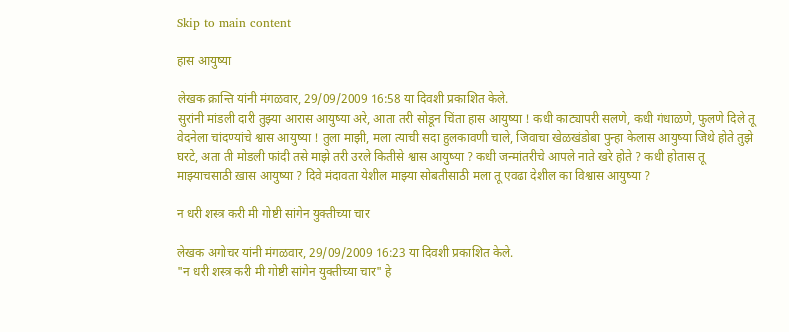Skip to main content

हास आयुष्या

लेखक क्रान्ति यांनी मंगळवार, 29/09/2009 16:58 या दिवशी प्रकाशित केले.
सुरांनी मांडली दारी तुझ्या आरास आयुष्या अरे, आता तरी सोडून चिंता हास आयुष्या ! कधी काट्यापरी सलणे, कधी गंधाळणे, फुलणे दिले तू वेदनेला चांदण्यांचे श्वास आयुष्या ! तुला माझी, मला त्याची सदा हुलकावणी चाले, जिवाचा खेळखंडोबा पुन्हा केलास आयुष्या जिथे होते तुझे घरटे, अता ती मोडली फांदी तसे माझे तरी उरले कितीसे श्वास आयुष्या ? कधी जन्मांतरीचे आपले नाते खरे होते ? कधी होतास तू माझ्याचसाठी ख़ास आयुष्या ? दिवे मंदावता येशील माझ्या सोबतीसाठी मला तू एवढा देशील का विश्वास आयुष्या ?

न धरी शस्त्र करी मी गोष्टी सांगेन युक्तीच्या चार

लेखक अगोचर यांनी मंगळवार, 29/09/2009 16:23 या दिवशी प्रकाशित केले.
"न धरी शस्त्र करी मी गोष्टी सांगेन युक्तीच्या चार" हे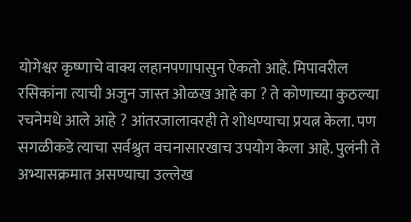योगेश्वर कृष्णाचे वाक्य लहानपणापासुन ऐकतो आहे. मिपावरील रसिकांना त्याची अजुन जास्त ओळख आहे का ? ते कोणाच्या कुठल्या रचनेमधे आले आहे ? आंतरजालावरही ते शोधण्याचा प्रयत्न केला. पण सगळीकडे त्याचा सर्वश्रुत वचनासारखाच उपयोग केला आहे. पुलंनी ते अभ्यासक्रमात असण्याचा उल्लेख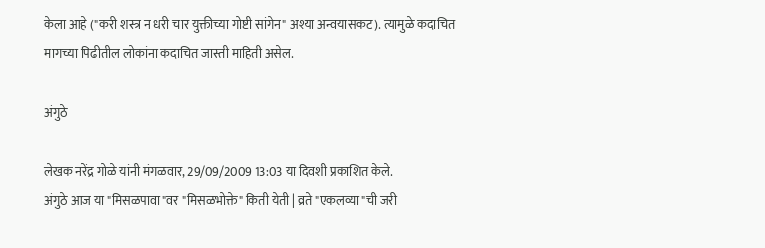केला आहे ("करी शस्त्र न धरी चार युक्तीच्या गोष्टी सांगेन" अश्या अन्वयासकट). त्यामुळे कदाचित मागच्या पिढीतील लोकांना कदाचित जास्ती माहिती असेल.

अंगुठे

लेखक नरेंद्र गोळे यांनी मंगळवार, 29/09/2009 13:03 या दिवशी प्रकाशित केले.
अंगुठे आज या "मिसळपावा"वर "मिसळभोक्ते" किती येती | व्रते "एकलव्या"ची जरी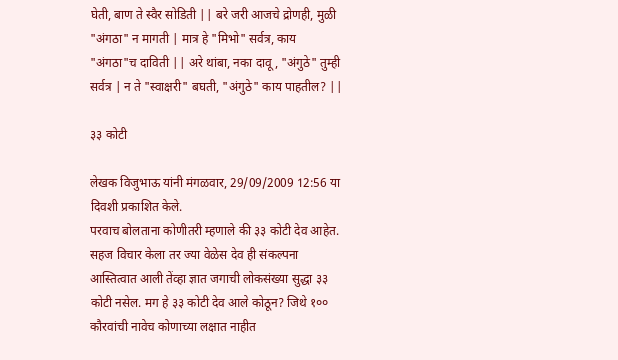घेती, बाण ते स्वैर सोडिती || बरे जरी आजचे द्रोणही, मुळी "अंगठा" न मागती | मात्र हे "मिभो" सर्वत्र, काय "अंगठा"च दाविती || अरे थांबा, नका दावू, "अंगुठे" तुम्ही सर्वत्र | न ते "स्वाक्षरी" बघती, "अंगुठे" काय पाहतील? ||

३३ कोटी

लेखक विजुभाऊ यांनी मंगळवार, 29/09/2009 12:56 या दिवशी प्रकाशित केले.
परवाच बोलताना कोणीतरी म्हणाले की ३३ कोटी देव आहेत. सहज विचार केला तर ज्या वेळेस देव ही संकल्पना आस्तित्वात आली तेंव्हा ज्ञात जगाची लोकसंख्या सुद्धा ३३ कोटी नसेल. मग हे ३३ कोटी देव आले कोठून? जिथे १०० कौरवांची नावेच कोणाच्या लक्षात नाहीत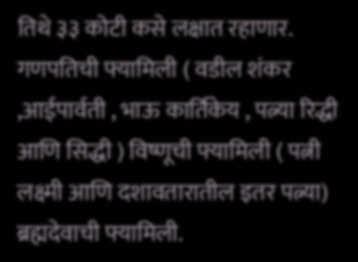तिथे ३३ कोटी कसे लक्षात रहाणार. गणपतिची फ्यामिली ( वडील शंकर ,आईपार्वती , भाऊ कार्तिकेय , पत्न्या रिद्धी आणि सिद्धी ) विष्णूची फ्यामिली ( पत्नी लक्ष्मी आणि दशावतारातील इतर पत्न्या) ब्रह्मदेवाची फ्यामिली.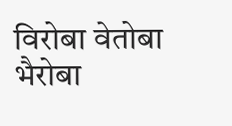विरोबा वेतोबा भैरोबा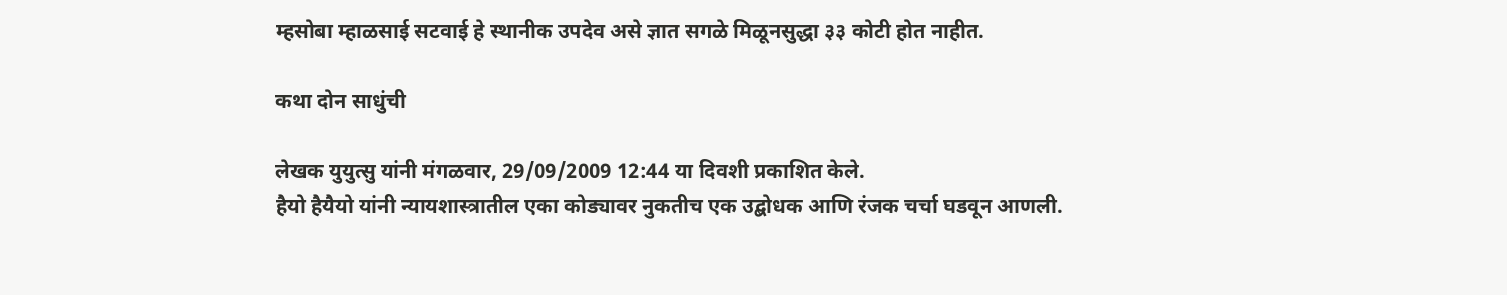म्हसोबा म्हाळसाई सटवाई हे स्थानीक उपदेव असे ज्ञात सगळे मिळूनसुद्धा ३३ कोटी होत नाहीत.

कथा दोन साधुंची

लेखक युयुत्सु यांनी मंगळवार, 29/09/2009 12:44 या दिवशी प्रकाशित केले.
हैयो हैयैयो यांनी न्यायशास्त्रातील एका कोड्यावर नुकतीच एक उद्बोधक आणि रंजक चर्चा घडवून आणली.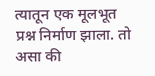त्यातून एक मूलभूत प्रश्न निर्माण झाला. तो असा की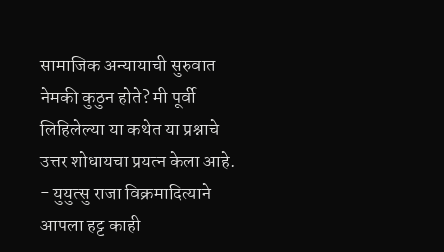सामाजिक अन्यायाची सुरुवात नेमकी कुठुन होते? मी पूर्वी लिहिलेल्या या कथेत या प्रश्नाचे उत्तर शोधायचा प्रयत्न केला आहे. - युयुत्सु राजा विक्रमादित्याने आपला हट्ट काही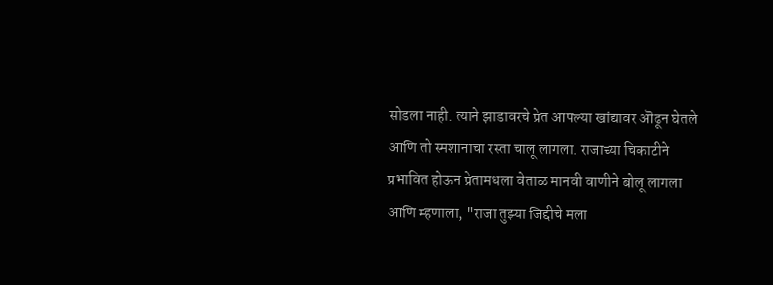सोडला नाही. त्याने झाडावरचे प्रेत आपल्या खांद्यावर ऒढून घेतले आणि तो स्मशानाचा रस्ता चालू लागला. राजाच्या चिकाटीने प्रभावित होऊन प्रेतामधला वेताळ मानवी वाणीने बोलू लागला आणि म्हणाला, "राजा तुझ्या जिद्दीचे मला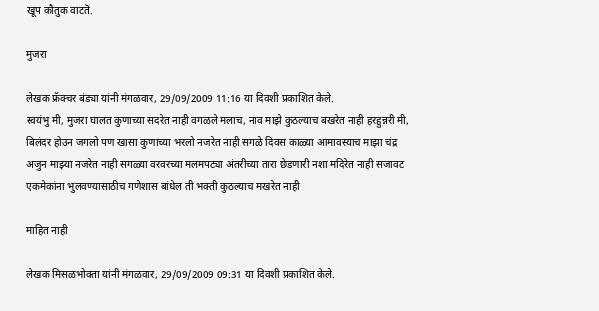खूप कौतुक वाटतॆ.

मुजरा

लेखक फ्रॅक्चर बंड्या यांनी मंगळवार, 29/09/2009 11:16 या दिवशी प्रकाशित केले.
स्वयंभु मी, मुजरा घालत कुणाच्या सदरेत नाही वगळले मलाच, नाव माझे कुठल्याच बखरेत नाही हरहुन्नरी मी, बिलंदर होउन जगलो पण खासा कुणाच्या भरलो नजरेत नाही सगळे दिवस काळ्या आमावस्याच माझा चंद्र अजुन माझ्या नजरेत नाही सगळ्या वरवरच्या मलमपट्या अंतरीच्या तारा छेडणारी नशा मदिरेत नाही सजावट एकमेकांना भुलवण्यासाठीच गणेशास बांधेल ती भक्ती कुठल्याच मखरेत नाही

माहित नाही

लेखक मिसळभोक्ता यांनी मंगळवार, 29/09/2009 09:31 या दिवशी प्रकाशित केले.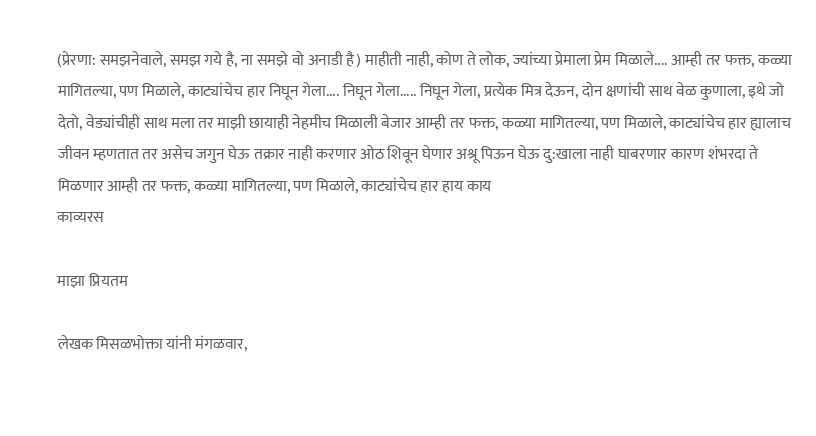(प्रेरणा: समझनेवाले, समझ गये है, ना समझे वो अनाडी है) माहीती नाही, कोण ते लोक, ज्यांच्या प्रेमाला प्रेम मिळाले.... आम्ही तर फक्त, कळ्या मागितल्या, पण मिळाले, काट्यांचेच हार निघून गेला.... निघून गेला..... निघून गेला, प्रत्येक मित्र देऊन, दोन क्षणांची साथ वेळ कुणाला, इथे जो देतो, वेड्यांचीही साथ मला तर माझी छायाही नेहमीच मिळाली बेजार आम्ही तर फक्त, कळ्या मागितल्या, पण मिळाले, काट्यांचेच हार ह्यालाच जीवन म्हणतात तर असेच जगुन घेऊ तक्रार नाही करणार ओठ शिवून घेणार अश्रू पिऊन घेऊ दु:खाला नाही घाबरणार कारण शंभरदा ते मिळणार आम्ही तर फक्त, कळ्या मागितल्या, पण मिळाले, काट्यांचेच हार हाय काय
काव्यरस

माझा प्रियतम

लेखक मिसळभोक्ता यांनी मंगळवार,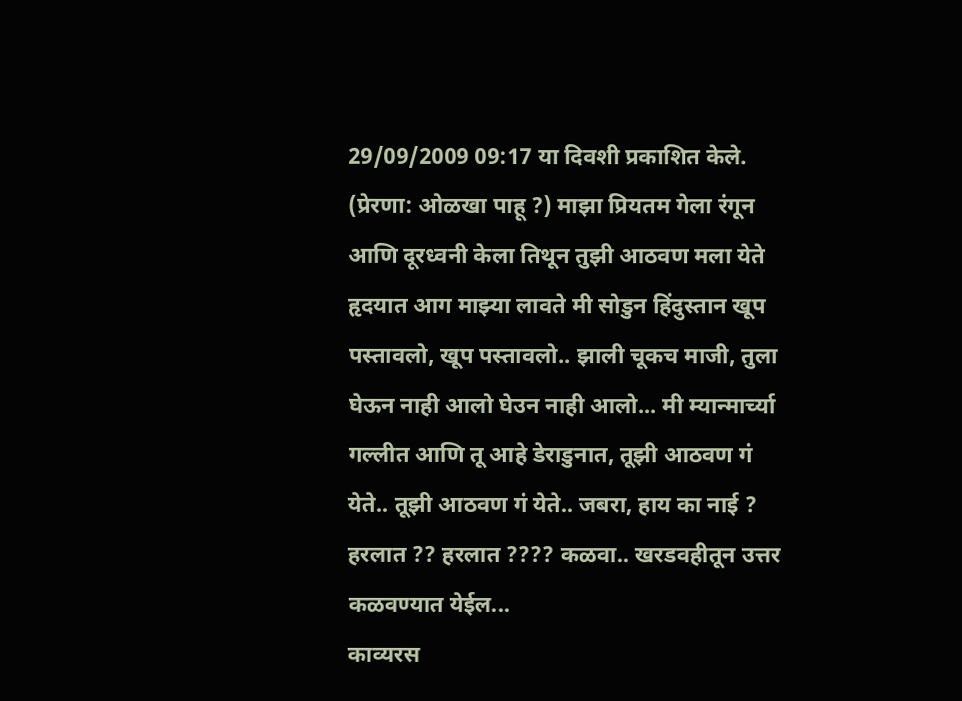29/09/2009 09:17 या दिवशी प्रकाशित केले.
(प्रेरणा: ओळखा पाहू ?) माझा प्रियतम गेला रंगून आणि दूरध्वनी केला तिथून तुझी आठवण मला येते हृदयात आग माझ्या लावते मी सोडुन हिंदुस्तान खूप पस्तावलो, खूप पस्तावलो.. झाली चूकच माजी, तुला घेऊन नाही आलो घेउन नाही आलो... मी म्यान्मार्च्या गल्लीत आणि तू आहे डेराडुनात, तूझी आठवण गं येते.. तूझी आठवण गं येते.. जबरा, हाय का नाई ? हरलात ?? हरलात ???? कळवा.. खरडवहीतून उत्तर कळवण्यात येईल...
काव्यरस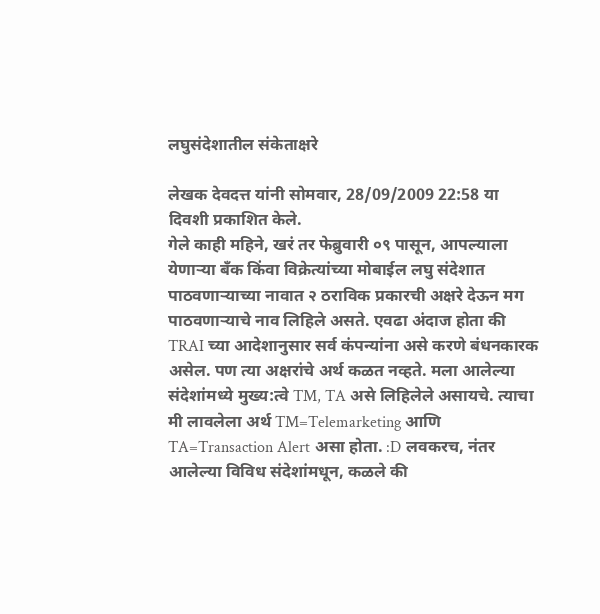लघुसंदेशातील संकेताक्षरे

लेखक देवदत्त यांनी सोमवार, 28/09/2009 22:58 या दिवशी प्रकाशित केले.
गेले काही महिने, खरं तर फेब्रुवारी ०९ पासून, आपल्याला येणार्‍या बँक किंवा विक्रेत्यांच्या मोबाईल लघु संदेशात पाठवणार्‍याच्या नावात २ ठराविक प्रकारची अक्षरे देऊन मग पाठवणार्‍याचे नाव लिहिले असते. एवढा अंदाज होता की TRAI च्या आदेशानुसार सर्व कंपन्यांना असे करणे बंधनकारक असेल. पण त्या अक्षरांचे अर्थ कळत नव्हते. मला आलेल्या संदेशांमध्ये मुख्य:त्वे TM, TA असे लिहिलेले असायचे. त्याचा मी लावलेला अर्थ TM=Telemarketing आणि TA=Transaction Alert असा होता. :D लवकरच, नंतर आलेल्या विविध संदेशांमधून, कळले की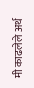मी काढलेले अर्थ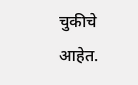चुकीचे आहेत.